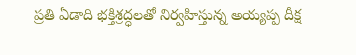ప్రతి ఏడాది భక్తిశ్రద్ధలతో నిర్వహిస్తున్న అయ్యప్ప దీక్ష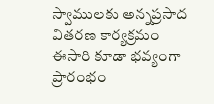స్వాములకు అన్నప్రసాద వితరణ కార్యక్రమం ఈసారి కూడా భవ్యంగా ప్రారంభం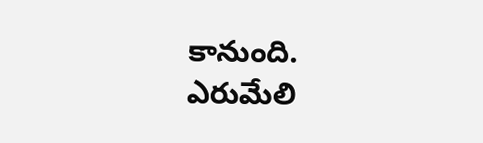కానుంది.
ఎరుమేలి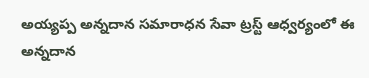అయ్యప్ప అన్నదాన సమారాధన సేవా ట్రస్ట్ ఆధ్వర్యంలో ఈ అన్నదాన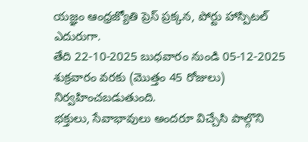యజ్ఞం ఆంధ్రజ్యోతి ప్రెస్ ప్రక్కన, పోర్టు హాస్పిటల్ ఎదురుగా.
తేది 22-10-2025 బుధవారం నుండి 05-12-2025 శుక్రవారం వరకు (మొత్తం 45 రోజులు) నిర్వహించబడుతుంది.
భక్తులు, సేవాభావులు అందరూ విచ్చేసి పాల్గొని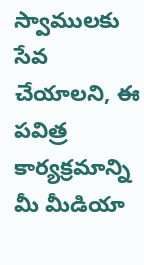స్వాములకు సేవ చేయాలని, ఈ పవిత్ర కార్యక్రమాన్ని మీ మీడియా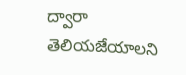ద్వారా తెలియజేయాలని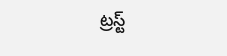ట్రస్ట్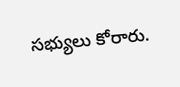సభ్యులు కోరారు.